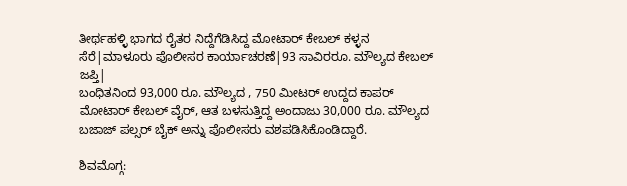ತೀರ್ಥಹಳ್ಳಿ ಭಾಗದ ರೈತರ ನಿದ್ದೆಗೆಡಿಸಿದ್ದ ಮೋಟಾರ್ ಕೇಬಲ್ ಕಳ್ಳನ ಸೆರೆ|ಮಾಳೂರು ಪೊಲೀಸರ ಕಾರ್ಯಾಚರಣೆ|93 ಸಾವಿರರೂ. ಮೌಲ್ಯದ ಕೇಬಲ್ ಜಪ್ತಿ|
ಬಂಧಿತನಿಂದ 93,000 ರೂ. ಮೌಲ್ಯದ , 750 ಮೀಟರ್ ಉದ್ದದ ಕಾಪರ್ ಮೋಟಾರ್ ಕೇಬಲ್ ವೈರ್, ಆತ ಬಳಸುತ್ತಿದ್ದ ಅಂದಾಜು 30,000 ರೂ. ಮೌಲ್ಯದ ಬಜಾಜ್ ಪಲ್ಸರ್ ಬೈಕ್ ಅನ್ನು ಪೊಲೀಸರು ವಶಪಡಿಸಿಕೊಂಡಿದ್ದಾರೆ.

ಶಿವಮೊಗ್ಗ: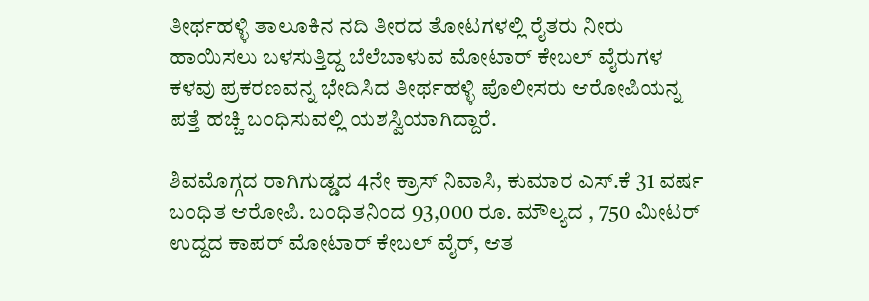ತೀರ್ಥಹಳ್ಳಿ ತಾಲೂಕಿನ ನದಿ ತೀರದ ತೋಟಗಳಲ್ಲಿ ರೈತರು ನೀರು ಹಾಯಿಸಲು ಬಳಸುತ್ತಿದ್ದ ಬೆಲೆಬಾಳುವ ಮೋಟಾರ್ ಕೇಬಲ್ ವೈರುಗಳ ಕಳವು ಪ್ರಕರಣವನ್ನ ಭೇದಿಸಿದ ತೀರ್ಥಹಳ್ಳಿ ಪೊಲೀಸರು ಆರೋಪಿಯನ್ನ ಪತ್ತೆ ಹಚ್ಚಿ ಬಂಧಿಸುವಲ್ಲಿ ಯಶಸ್ವಿಯಾಗಿದ್ದಾರೆ.

ಶಿವಮೊಗ್ಗದ ರಾಗಿಗುಡ್ಡದ 4ನೇ ಕ್ರಾಸ್ ನಿವಾಸಿ, ಕುಮಾರ ಎಸ್.ಕೆ 31 ವರ್ಷ ಬಂಧಿತ ಆರೋಪಿ. ಬಂಧಿತನಿಂದ 93,000 ರೂ. ಮೌಲ್ಯದ , 750 ಮೀಟರ್ ಉದ್ದದ ಕಾಪರ್ ಮೋಟಾರ್ ಕೇಬಲ್ ವೈರ್, ಆತ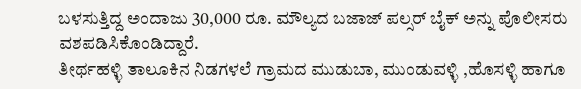ಬಳಸುತ್ತಿದ್ದ ಅಂದಾಜು 30,000 ರೂ. ಮೌಲ್ಯದ ಬಜಾಜ್ ಪಲ್ಸರ್ ಬೈಕ್ ಅನ್ನು ಪೊಲೀಸರು ವಶಪಡಿಸಿಕೊಂಡಿದ್ದಾರೆ.
ತೀರ್ಥಹಳ್ಳಿ ತಾಲೂಕಿನ ನಿಡಗಳಲೆ ಗ್ರಾಮದ ಮುಡುಬಾ, ಮುಂಡುವಳ್ಳಿ ,ಹೊಸಳ್ಳಿ ಹಾಗೂ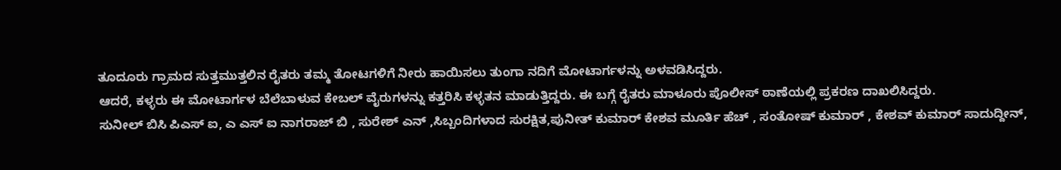ತೂದೂರು ಗ್ರಾಮದ ಸುತ್ತಮುತ್ತಲಿನ ರೈತರು ತಮ್ಮ ತೋಟಗಳಿಗೆ ನೀರು ಹಾಯಿಸಲು ತುಂಗಾ ನದಿಗೆ ಮೋಟಾರ್ಗಳನ್ನು ಅಳವಡಿಸಿದ್ದರು.
ಆದರೆ, ಕಳ್ಳರು ಈ ಮೋಟಾರ್ಗಳ ಬೆಲೆಬಾಳುವ ಕೇಬಲ್ ವೈರುಗಳನ್ನು ಕತ್ತರಿಸಿ ಕಳ್ಳತನ ಮಾಡುತ್ತಿದ್ದರು. ಈ ಬಗ್ಗೆ ರೈತರು ಮಾಳೂರು ಪೊಲೀಸ್ ಠಾಣೆಯಲ್ಲಿ ಪ್ರಕರಣ ದಾಖಲಿಸಿದ್ದರು.
ಸುನೀಲ್ ಬಿಸಿ ಪಿಎಸ್ ಐ, ಎ ಎಸ್ ಐ ನಾಗರಾಜ್ ಬಿ , ಸುರೇಶ್ ಎನ್ ,ಸಿಬ್ಬಂದಿಗಳಾದ ಸುರಕ್ಷಿತ,ಪುನೀತ್ ಕುಮಾರ್ ಕೇಶವ ಮೂರ್ತಿ ಹೆಚ್ , ಸಂತೋಷ್ ಕುಮಾರ್ , ಕೇಶವ್ ಕುಮಾರ್ ಸಾದುದ್ದೀನ್,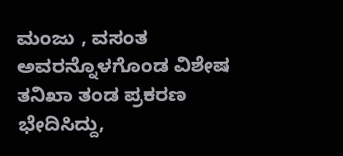ಮಂಜು , ವಸಂತ ಅವರನ್ನೊಳಗೊಂಡ ವಿಶೇಷ ತನಿಖಾ ತಂಡ ಪ್ರಕರಣ ಭೇದಿಸಿದ್ದು,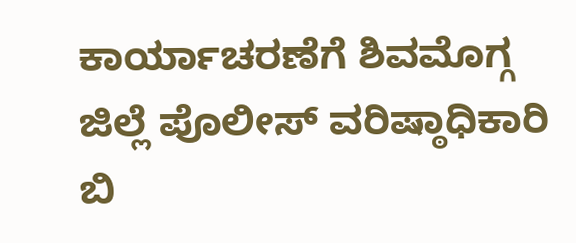ಕಾರ್ಯಾಚರಣೆಗೆ ಶಿವಮೊಗ್ಗ ಜಿಲ್ಲೆ ಪೊಲೀಸ್ ವರಿಷ್ಠಾಧಿಕಾರಿ ಬಿ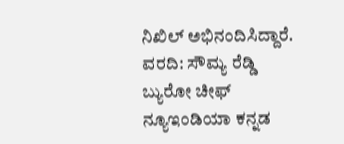ನಿಖಿಲ್ ಅಭಿನಂದಿಸಿದ್ದಾರೆ.
ವರದಿ: ಸೌಮ್ಯ ರೆಡ್ಡಿ
ಬ್ಯುರೋ ಚೀಫ್
ನ್ಯೂಇಂಡಿಯಾ ಕನ್ನಡ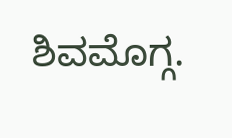ಶಿವಮೊಗ್ಗ.